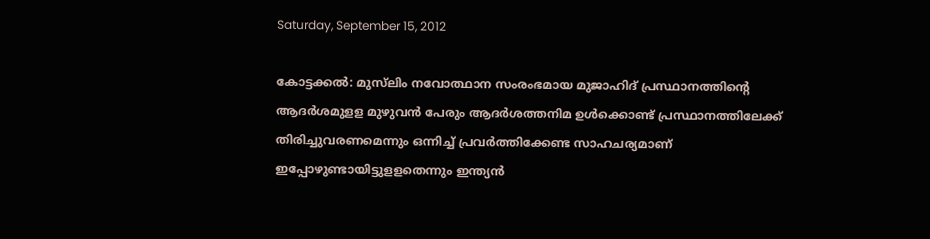Saturday, September 15, 2012

കോട്ടക്കല്‍: മുസ്‌ലിം നവോത്ഥാന സംരംഭമായ മുജാഹിദ് പ്രസ്ഥാനത്തിന്റെ ആദര്‍ശമുളള മുഴുവന്‍ പേരും ആദര്‍ശത്തനിമ ഉള്‍ക്കൊണ്ട് പ്രസ്ഥാനത്തിലേക്ക് തിരിച്ചുവരണമെന്നും ഒന്നിച്ച് പ്രവര്‍ത്തിക്കേണ്ട സാഹചര്യമാണ് ഇപ്പോഴുണ്ടായിട്ടുളളതെന്നും ഇന്ത്യന്‍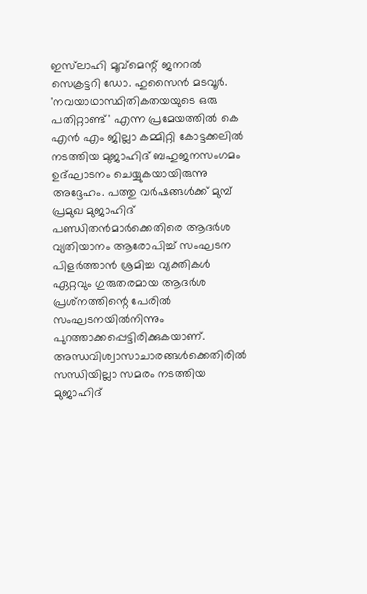ഇസ്‌ലാഹി മൂവ്‌മെന്റ് ജനറല്‍ സെക്രട്ടറി ഡോ. ഹുസൈന്‍ മടവൂര്‍. 'നവയാഥാസ്ഥിതികതയയുടെ ഒരു പതിറ്റാണ്ട്' എന്ന പ്രമേയത്തില്‍ കെ എന്‍ എം ജില്ലാ കമ്മിറ്റി കോട്ടക്കലില്‍ നടത്തിയ മുജാഹിദ് ബഹുജനസംഗമം ഉദ്ഘാടനം ചെയ്യുകയായിരുന്നു അദ്ദേഹം. പത്തു വര്‍ഷങ്ങള്‍ക്ക് മുമ്പ് പ്രമുഖ മുജാഹിദ് പണ്ഡിതന്‍മാര്‍ക്കെതിരെ ആദര്‍ശ വ്യതിയാനം ആരോപിച്ച് സംഘടന പിളര്‍ത്താന്‍ ശ്രമിച്ച വ്യക്തികള്‍ ഏറ്റവും ഗുരുതരമായ ആദര്‍ശ പ്രശ്‌നത്തിന്റെ പേരില്‍ സംഘടനയില്‍നിന്നും പുറത്താക്കപ്പെട്ടിരിക്കുകയാണ്. അന്ധവിശ്വാസാചാരങ്ങള്‍ക്കെതിരില്‍ സന്ധിയില്ലാ സമരം നടത്തിയ മുജാഹിദ്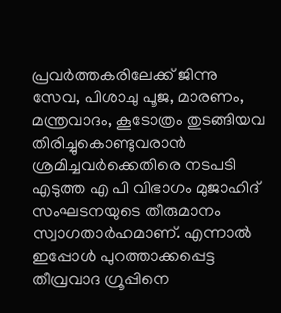പ്രവര്‍ത്തകരിലേക്ക് ജിന്നു സേവ, പിശാചു പൂജ, മാരണം, മന്ത്രവാദം, കൂടോത്രം തുടങ്ങിയവ തിരിച്ചുകൊണ്ടുവരാന്‍ ശ്രമിച്ചവര്‍ക്കെതിരെ നടപടി എടുത്ത എ പി വിഭാഗം മുജാഹിദ് സംഘടനയുടെ തീരുമാനം സ്വാഗതാര്‍ഹമാണ്. എന്നാല്‍ ഇപ്പോള്‍ പുറത്താക്കപ്പെട്ട തീവ്രവാദ ഗ്രൂപ്പിനെ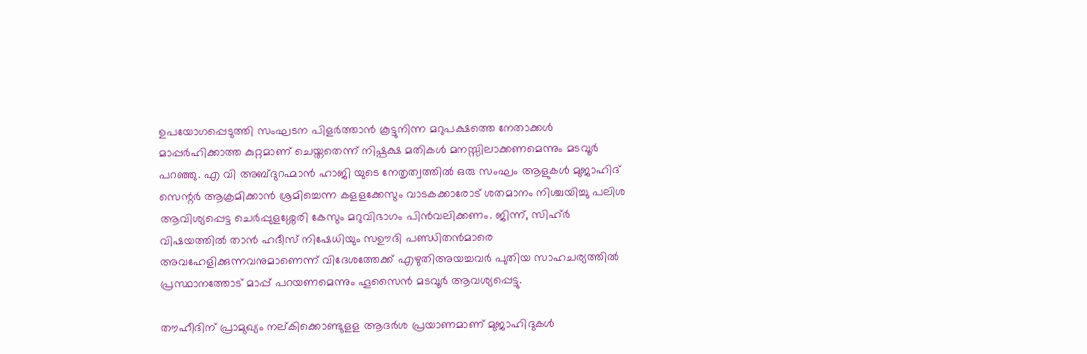ഉപയോഗപ്പെടുത്തി സംഘടന പിളര്‍ത്താന്‍ കൂട്ടുനിന്ന മറുപക്ഷത്തെ നേതാക്കള്‍ മാപ്പര്‍ഹിക്കാത്ത കുറ്റമാണ് ചെയ്തതെന്ന് നിഷ്പക്ഷ മതികള്‍ മനസ്സിലാക്കണമെന്നും മടവൂര്‍ പറഞ്ഞു. എ വി അബ്ദുറഹ്മാന്‍ ഹാജി യുടെ നേതൃത്വത്തില്‍ ഒരു സംഘം ആളുകള്‍ മുജാഹിദ് സെന്റര്‍ ആക്രമിക്കാന്‍ ശ്രമിച്ചെന്ന കളളക്കേസും വാടകക്കാരോട് ശതമാനം നിശ്ചയിച്ചു പലിശ ആവിശ്യപ്പെട്ട ചെര്‍പ്പുളശ്ശേരി കേസും മറുവിഭാഗം പിന്‍വലിക്കണം. ജിന്ന്, സിഹ്ര്‍ വിഷയത്തില്‍ താന്‍ ഹദീസ് നിഷേധിയും സഊദി പണ്ഡിതന്‍മാരെ അവഹേളിക്കുന്നവനുമാണെന്ന് വിദേശത്തേക്ക് എഴുതിഅയച്ചവര്‍ പുതിയ സാഹചര്യത്തില്‍ പ്രസ്ഥാനത്തോട് മാപ്പ് പറയണമെന്നും ഹൂസൈന്‍ മടവൂര്‍ ആവശ്യപ്പെട്ടു.

തൗഹീദിന് പ്രാമുഖ്യം നല്കിക്കൊണ്ടുളള ആദര്‍ശ പ്രയാണമാണ് മുജാഹിദുകള്‍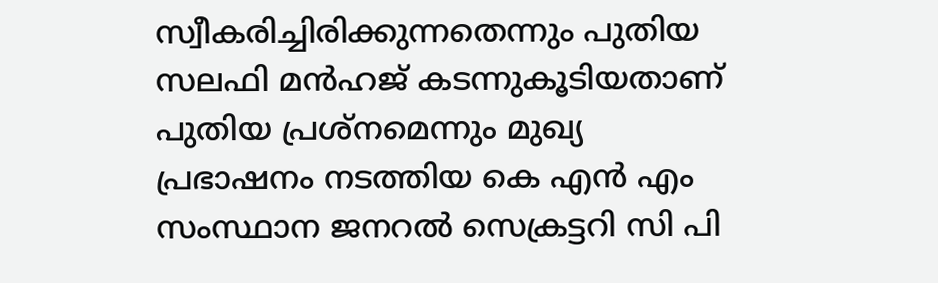സ്വീകരിച്ചിരിക്കുന്നതെന്നും പുതിയ സലഫി മന്‍ഹജ് കടന്നുകൂടിയതാണ് പുതിയ പ്രശ്‌നമെന്നും മുഖ്യ പ്രഭാഷനം നടത്തിയ കെ എന്‍ എം സംസ്ഥാന ജനറല്‍ സെക്രട്ടറി സി പി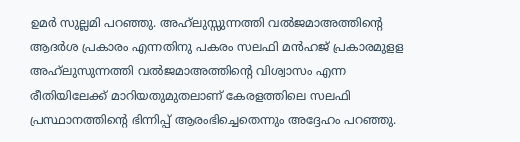ഉമര്‍ സുല്ലമി പറഞ്ഞു. അഹ്‌ലുസ്സുന്നത്തി വല്‍ജമാഅത്തിന്റെ ആദര്‍ശ പ്രകാരം എന്നതിനു പകരം സലഫി മന്‍ഹജ് പ്രകാരമുളള അഹ്‌ലുസുന്നത്തി വല്‍ജമാഅത്തിന്റെ വിശ്വാസം എന്ന രീതിയിലേക്ക് മാറിയതുമുതലാണ് കേരളത്തിലെ സലഫി പ്രസ്ഥാനത്തിന്റെ ഭിന്നിപ്പ് ആരംഭിച്ചെതെന്നും അദ്ദേഹം പറഞ്ഞു.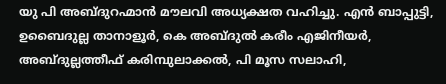യു പി അബ്ദുറഹ്മാന്‍ മൗലവി അധ്യക്ഷത വഹിച്ചു. എന്‍ ബാപ്പുട്ടി, ഉബൈദുല്ല താനാളൂര്‍, കെ അബ്ദുല്‍ കരീം എജിനീയര്‍, അബ്ദുല്ലത്തീഫ് കരിമ്പുലാക്കല്‍, പി മൂസ സലാഹി,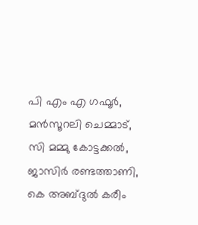പി എം എ ഗഫൂര്‍, മന്‍സൂറലി ചെമ്മാട്, സി മമ്മു കോട്ടക്കല്‍, ജാസിര്‍ രണ്ടത്താണി, കെ അബ്ദുല്‍ കരീം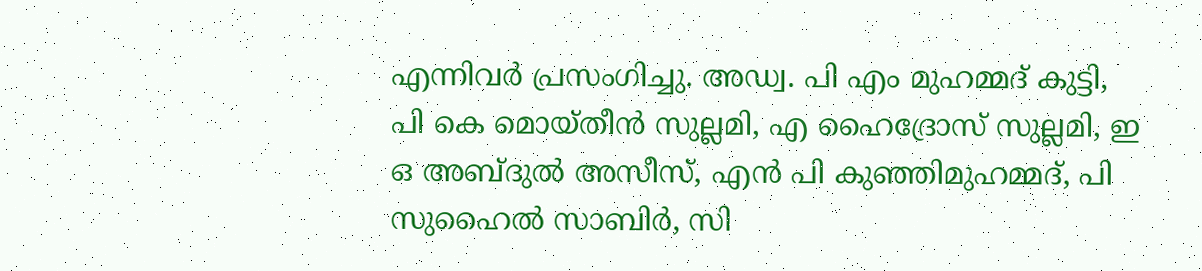എന്നിവര്‍ പ്രസംഗിച്ചു. അഡ്വ. പി എം മുഹമ്മദ് കുട്ടി, പി കെ മൊയ്തീന്‍ സുല്ലമി, എ ഹൈദ്രോസ് സുല്ലമി, ഇ ഒ അബ്ദുല്‍ അസീസ്, എന്‍ പി കുഞ്ഞിമുഹമ്മദ്, പി സുഹൈല്‍ സാബിര്‍, സി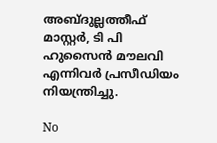അബ്ദുല്ലത്തീഫ് മാസ്റ്റര്‍, ടി പി ഹുസൈന്‍ മൗലവി എന്നിവര്‍ പ്രസീഡിയം നിയന്ത്രിച്ചു.

No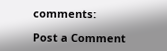comments:

Post a Comment